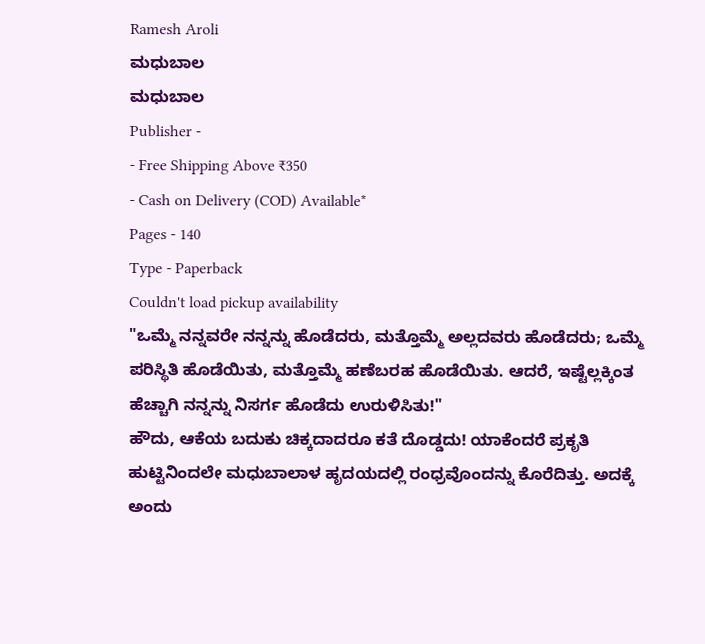Ramesh Aroli
ಮಧುಬಾಲ
ಮಧುಬಾಲ
Publisher -
- Free Shipping Above ₹350
- Cash on Delivery (COD) Available*
Pages - 140
Type - Paperback
Couldn't load pickup availability
"ಒಮ್ಮೆ ನನ್ನವರೇ ನನ್ನನ್ನು ಹೊಡೆದರು, ಮತ್ತೊಮ್ಮೆ ಅಲ್ಲದವರು ಹೊಡೆದರು; ಒಮ್ಮೆ ಪರಿಸ್ಥಿತಿ ಹೊಡೆಯಿತು, ಮತ್ತೊಮ್ಮೆ ಹಣೆಬರಹ ಹೊಡೆಯಿತು. ಆದರೆ, ಇಷ್ಟೆಲ್ಲಕ್ಕಿಂತ ಹೆಚ್ಚಾಗಿ ನನ್ನನ್ನು ನಿಸರ್ಗ ಹೊಡೆದು ಉರುಳಿಸಿತು!"
ಹೌದು, ಆಕೆಯ ಬದುಕು ಚಿಕ್ಕದಾದರೂ ಕತೆ ದೊಡ್ಡದು! ಯಾಕೆಂದರೆ ಪ್ರಕೃತಿ ಹುಟ್ಟಿನಿಂದಲೇ ಮಧುಬಾಲಾಳ ಹೃದಯದಲ್ಲಿ ರಂಧ್ರವೊಂದನ್ನು ಕೊರೆದಿತ್ತು. ಅದಕ್ಕೆ ಅಂದು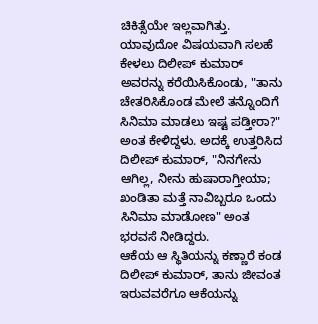ಚಿಕಿತ್ಸೆಯೇ ಇಲ್ಲವಾಗಿತ್ತು. ಯಾವುದೋ ವಿಷಯವಾಗಿ ಸಲಹೆ ಕೇಳಲು ದಿಲೀಪ್ ಕುಮಾರ್ ಅವರನ್ನು ಕರೆಯಿಸಿಕೊಂಡು, "ತಾನು ಚೇತರಿಸಿಕೊಂಡ ಮೇಲೆ ತನ್ನೊಂದಿಗೆ ಸಿನಿಮಾ ಮಾಡಲು ಇಷ್ಟ ಪಡ್ತೀರಾ?" ಅಂತ ಕೇಳಿದ್ದಳು. ಅದಕ್ಕೆ ಉತ್ತರಿಸಿದ ದಿಲೀಪ್ ಕುಮಾರ್, "ನಿನಗೇನು ಆಗಿಲ್ಲ, ನೀನು ಹುಷಾರಾಗ್ತೀಯಾ; ಖಂಡಿತಾ ಮತ್ತೆ ನಾವಿಬ್ಬರೂ ಒಂದು ಸಿನಿಮಾ ಮಾಡೋಣ" ಅಂತ ಭರವಸೆ ನೀಡಿದ್ದರು.
ಆಕೆಯ ಆ ಸ್ಥಿತಿಯನ್ನು ಕಣ್ಣಾರೆ ಕಂಡ ದಿಲೀಪ್ ಕುಮಾರ್, ತಾನು ಜೀವಂತ ಇರುವವರೆಗೂ ಆಕೆಯನ್ನು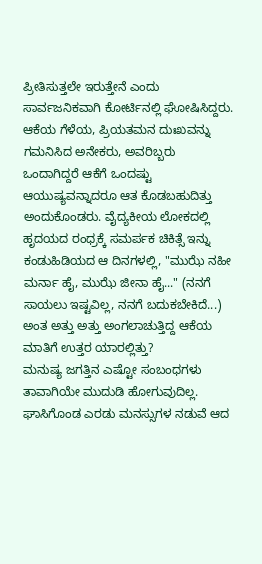ಪ್ರೀತಿಸುತ್ತಲೇ ಇರುತ್ತೇನೆ ಎಂದು ಸಾರ್ವಜನಿಕವಾಗಿ ಕೋರ್ಟಿನಲ್ಲಿ ಘೋಷಿಸಿದ್ದರು. ಆಕೆಯ ಗೆಳೆಯ, ಪ್ರಿಯತಮನ ದುಃಖವನ್ನು ಗಮನಿಸಿದ ಅನೇಕರು, ಅವರಿಬ್ಬರು ಒಂದಾಗಿದ್ದರೆ ಆಕೆಗೆ ಒಂದಷ್ಟು ಆಯುಷ್ಯವನ್ನಾದರೂ ಆತ ಕೊಡಬಹುದಿತ್ತು ಅಂದುಕೊಂಡರು. ವೈದ್ಯಕೀಯ ಲೋಕದಲ್ಲಿ ಹೃದಯದ ರಂಧ್ರಕ್ಕೆ ಸಮರ್ಪಕ ಚಿಕಿತ್ಸೆ ಇನ್ನು ಕಂಡುಹಿಡಿಯದ ಆ ದಿನಗಳಲ್ಲಿ, "ಮುಝೆ ನಹೀ ಮರ್ನಾ ಹೈ, ಮುಝೆ ಜೀನಾ ಹೈ..." (ನನಗೆ ಸಾಯಲು ಇಷ್ಟವಿಲ್ಲ, ನನಗೆ ಬದುಕಬೇಕಿದೆ...) ಅಂತ ಅತ್ತು ಅತ್ತು ಅಂಗಲಾಚುತ್ತಿದ್ದ ಆಕೆಯ ಮಾತಿಗೆ ಉತ್ತರ ಯಾರಲ್ಲಿತ್ತು?
ಮನುಷ್ಯ ಜಗತ್ತಿನ ಎಷ್ಟೋ ಸಂಬಂಧಗಳು ತಾವಾಗಿಯೇ ಮುದುಡಿ ಹೋಗುವುದಿಲ್ಲ. ಘಾಸಿಗೊಂಡ ಎರಡು ಮನಸ್ಸುಗಳ ನಡುವೆ ಆದ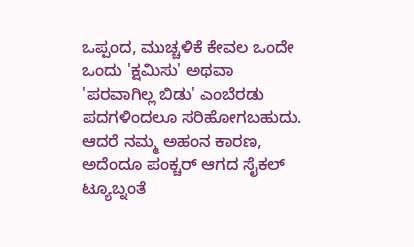ಒಪ್ಪಂದ, ಮುಚ್ಚಳಿಕೆ ಕೇವಲ ಒಂದೇ ಒಂದು 'ಕ್ಷಮಿಸು' ಅಥವಾ 'ಪರವಾಗಿಲ್ಲ ಬಿಡು' ಎಂಬೆರಡು ಪದಗಳಿಂದಲೂ ಸರಿಹೋಗಬಹುದು. ಆದರೆ ನಮ್ಮ ಅಹಂನ ಕಾರಣ, ಅದೆಂದೂ ಪಂಕ್ಚರ್ ಆಗದ ಸೈಕಲ್ ಟ್ಯೂಬ್ನಂತೆ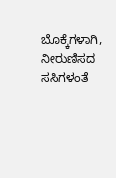ಬೊಕ್ಕೆಗಳಾಗಿ, ನೀರುಣಿಸದ ಸಸಿಗಳಂತೆ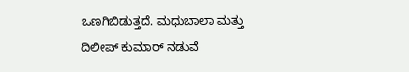ಒಣಗಿಬಿಡುತ್ತದೆ. ಮಧುಬಾಲಾ ಮತ್ತು ದಿಲೀಪ್ ಕುಮಾರ್ ನಡುವೆ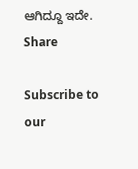ಆಗಿದ್ದೂ ಇದೇ.
Share

Subscribe to our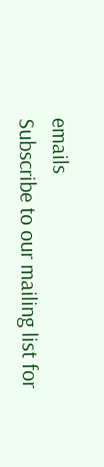emails
Subscribe to our mailing list for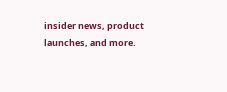insider news, product launches, and more.